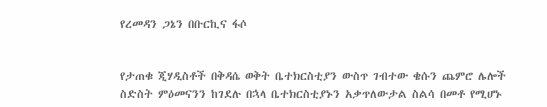የረመዳን ጋኔን በቡርኪና ፋሶ


የታጠቁ ጂሃዲስቶች በቅዳሴ ወቅት ቤተክርስቲያን ውስጥ ገብተው ቄሱን ጨምሮ ሌሎች ስድስት ምዕመናንን ከገደሉ በኋላ ቤተክርስቲያኑን አቃጥለውታል ስልሳ በመቶ የሚሆኑ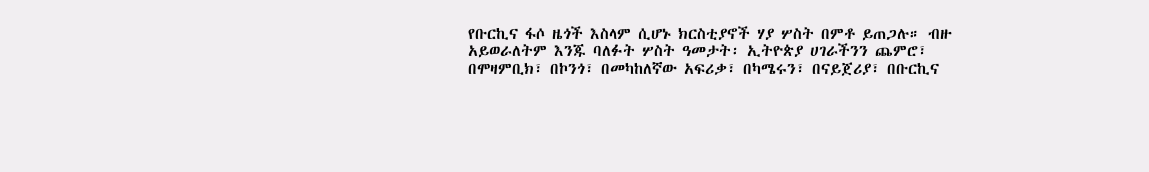የቡርኪና ፋሶ ዜጎች እስላም ሲሆኑ ክርስቲያኖች ሃያ ሦስት በምቶ ይጠጋሉ። ብዙ አይወራለትም እንጁ ባለፉት ሦስት ዓመታት፡ ኢትዮጵያ ሀገራችንን ጨምሮ፣ በሞዛምቢክ፣ በኮንጎ፣ በመካከለኛው አፍሪቃ፣ በካሜሩን፣ በናይጀሪያ፣ በቡርኪና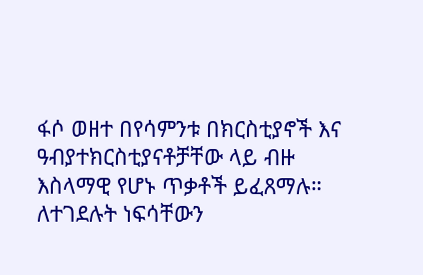ፋሶ ወዘተ በየሳምንቱ በክርስቲያኖች እና ዓብያተክርስቲያናቶቻቸው ላይ ብዙ እስላማዊ የሆኑ ጥቃቶች ይፈጸማሉ።
ለተገደሉት ነፍሳቸውን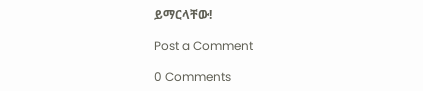ይማርላቸው!

Post a Comment

0 Comments